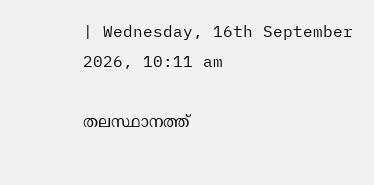| Wednesday, 16th September 2026, 10:11 am

തലസ്ഥാനത്ത്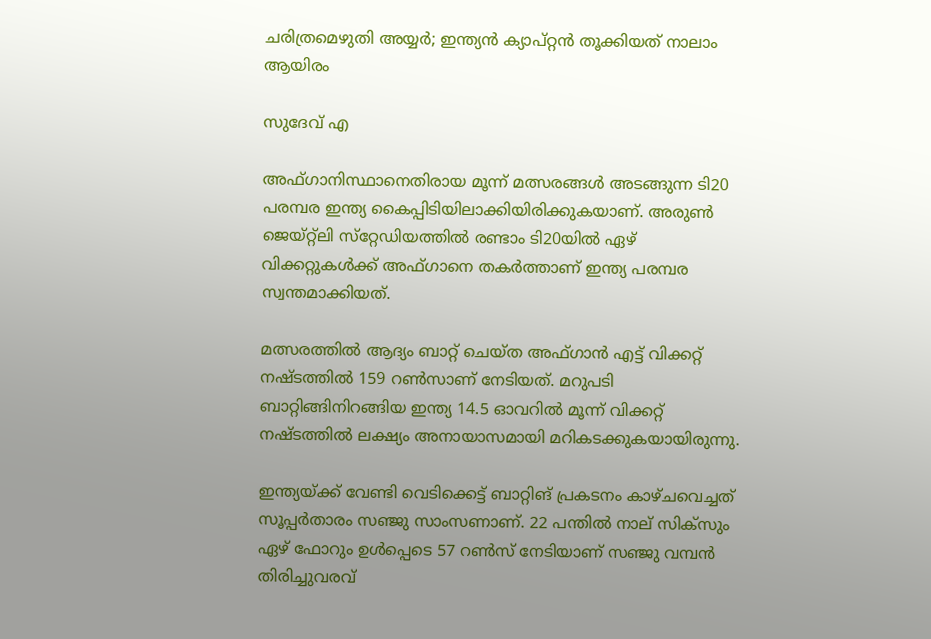ചരിത്രമെഴുതി അയ്യര്‍; ഇന്ത്യന്‍ ക്യാപ്റ്റന്‍ തൂക്കിയത് നാലാം ആയിരം

സുദേവ് എ

അഫ്ഗാനിസ്ഥാനെതിരായ മൂന്ന് മത്സരങ്ങള്‍ അടങ്ങുന്ന ടി20 പരമ്പര ഇന്ത്യ കൈപ്പിടിയിലാക്കിയിരിക്കുകയാണ്. അരുണ്‍ ജെയ്റ്റ്‌ലി സ്‌റ്റേഡിയത്തില്‍ രണ്ടാം ടി20യില്‍ ഏഴ് വിക്കറ്റുകള്‍ക്ക് അഫ്ഗാനെ തകര്‍ത്താണ് ഇന്ത്യ പരമ്പര സ്വന്തമാക്കിയത്.

മത്സരത്തില്‍ ആദ്യം ബാറ്റ് ചെയ്ത അഫ്ഗാന്‍ എട്ട് വിക്കറ്റ് നഷ്ടത്തില്‍ 159 റണ്‍സാണ് നേടിയത്. മറുപടി ബാറ്റിങ്ങിനിറങ്ങിയ ഇന്ത്യ 14.5 ഓവറില്‍ മൂന്ന് വിക്കറ്റ് നഷ്ടത്തില്‍ ലക്ഷ്യം അനായാസമായി മറികടക്കുകയായിരുന്നു.

ഇന്ത്യയ്ക്ക് വേണ്ടി വെടിക്കെട്ട് ബാറ്റിങ് പ്രകടനം കാഴ്ചവെച്ചത് സൂപ്പര്‍താരം സഞ്ജു സാംസണാണ്. 22 പന്തില്‍ നാല് സിക്‌സും ഏഴ് ഫോറും ഉള്‍പ്പെടെ 57 റണ്‍സ് നേടിയാണ് സഞ്ജു വമ്പന്‍ തിരിച്ചുവരവ്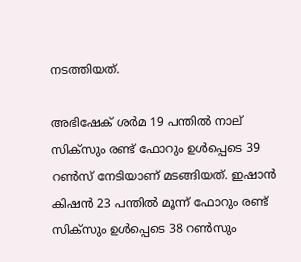നടത്തിയത്.

അഭിഷേക് ശര്‍മ 19 പന്തില്‍ നാല് സിക്‌സും രണ്ട് ഫോറും ഉള്‍പ്പെടെ 39 റണ്‍സ് നേടിയാണ് മടങ്ങിയത്. ഇഷാന്‍ കിഷന്‍ 23 പന്തില്‍ മൂന്ന് ഫോറും രണ്ട് സിക്‌സും ഉള്‍പ്പെടെ 38 റണ്‍സും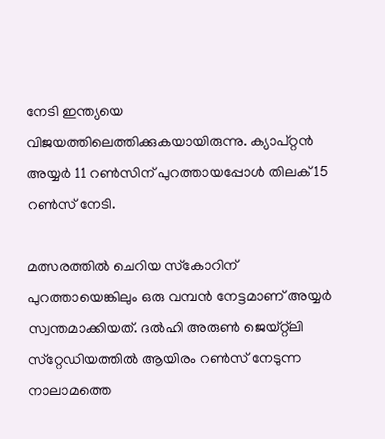നേടി ഇന്ത്യയെ വിജയത്തിലെത്തിക്കുകയായിരുന്നു. ക്യാപ്റ്റന്‍ അയ്യര്‍ 11 റണ്‍സിന് പുറത്തായപ്പോള്‍ തിലക് 15 റണ്‍സ് നേടി.

മത്സരത്തില്‍ ചെറിയ സ്‌കോറിന് പുറത്തായെങ്കിലും ഒരു വമ്പന്‍ നേട്ടമാണ് അയ്യര്‍ സ്വന്തമാക്കിയത്. ദല്‍ഹി അരുണ്‍ ജെയ്റ്റ്‌ലി സ്‌റ്റേഡിയത്തില്‍ ആയിരം റണ്‍സ് നേടുന്ന നാലാമത്തെ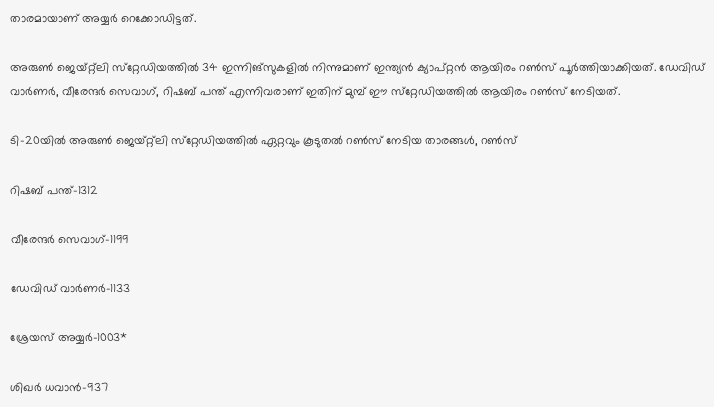താരമായാണ് അയ്യര്‍ റെക്കോഡിട്ടത്.

അരുണ്‍ ജെയ്റ്റ്‌ലി സ്‌റ്റേഡിയത്തില്‍ 34 ഇന്നിങ്‌സുകളില്‍ നിന്നുമാണ് ഇന്ത്യന്‍ ക്യാപ്റ്റന്‍ ആയിരം റണ്‍സ് പൂര്‍ത്തിയാക്കിയത്. ഡേവിഡ് വാര്‍ണര്‍, വീരേന്ദര്‍ സെവാഗ്, റിഷബ് പന്ത് എന്നിവരാണ് ഇതിന് മുമ്പ് ഈ സ്‌റ്റേഡിയത്തില്‍ ആയിരം റണ്‍സ് നേടിയത്.

ടി-20യില്‍ അരുണ്‍ ജെയ്റ്റ്‌ലി സ്‌റ്റേഡിയത്തില്‍ ഏറ്റവും കൂടുതല്‍ റണ്‍സ് നേടിയ താരങ്ങള്‍, റണ്‍സ്

റിഷബ് പന്ത്-1312

വീരേന്ദര്‍ സെവാഗ്-1199

ഡേവിഡ് വാര്‍ണര്‍-1133

ശ്രേയസ് അയ്യര്‍-1003*

ശിഖര്‍ ധവാന്‍-937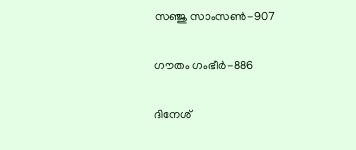സഞ്ജു സാംസണ്‍-907

ഗൗതം ഗംഭീര്‍-886

ദിനേശ്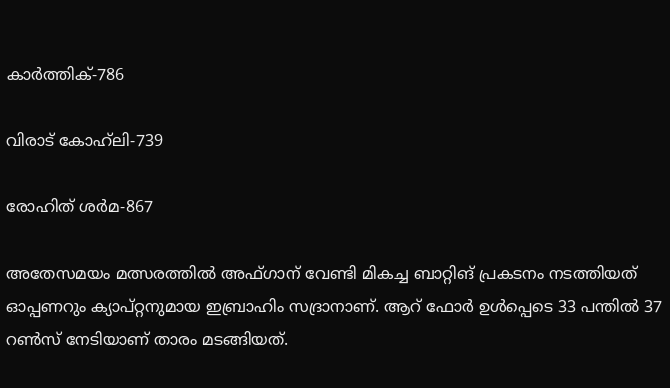കാര്‍ത്തിക്-786

വിരാട് കോഹ്‌ലി-739

രോഹിത് ശര്‍മ-867

അതേസമയം മത്സരത്തില്‍ അഫ്ഗാന് വേണ്ടി മികച്ച ബാറ്റിങ് പ്രകടനം നടത്തിയത് ഓപ്പണറും ക്യാപ്റ്റനുമായ ഇബ്രാഹിം സദ്രാനാണ്. ആറ് ഫോര്‍ ഉള്‍പ്പെടെ 33 പന്തില്‍ 37 റണ്‍സ് നേടിയാണ് താരം മടങ്ങിയത്.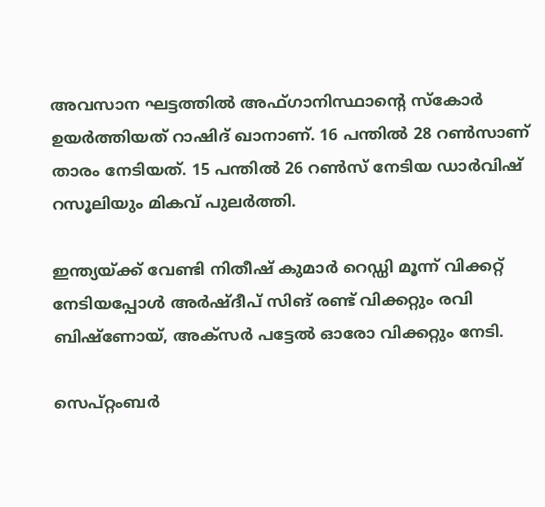അവസാന ഘട്ടത്തില്‍ അഫ്ഗാനിസ്ഥാന്റെ സ്‌കോര്‍ ഉയര്‍ത്തിയത് റാഷിദ് ഖാനാണ്. 16 പന്തില്‍ 28 റണ്‍സാണ് താരം നേടിയത്. 15 പന്തില്‍ 26 റണ്‍സ് നേടിയ ഡാര്‍വിഷ് റസൂലിയും മികവ് പുലര്‍ത്തി.

ഇന്ത്യയ്ക്ക് വേണ്ടി നിതീഷ് കുമാര്‍ റെഡ്ഡി മൂന്ന് വിക്കറ്റ് നേടിയപ്പോള്‍ അര്‍ഷ്ദീപ് സിങ് രണ്ട് വിക്കറ്റും രവി ബിഷ്‌ണോയ്, അക്‌സര്‍ പട്ടേല്‍ ഓരോ വിക്കറ്റും നേടി.

സെപ്റ്റംബര്‍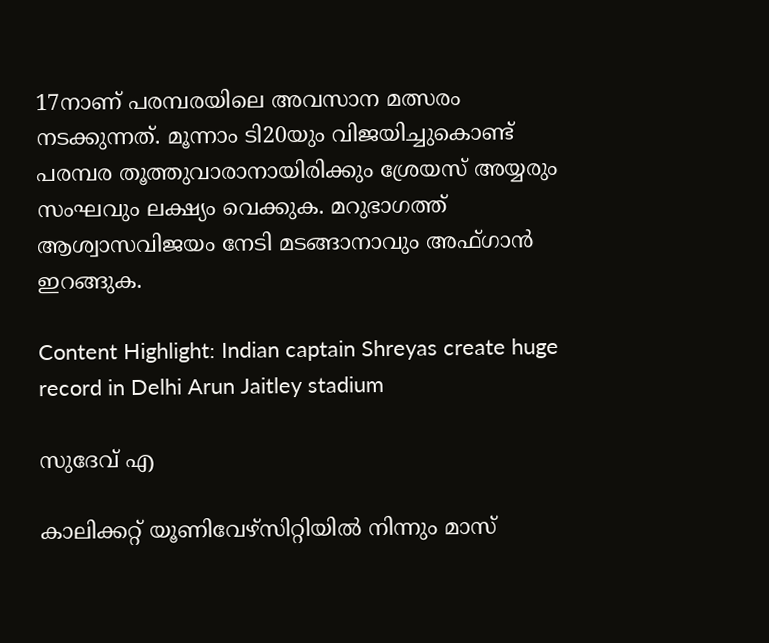17നാണ് പരമ്പരയിലെ അവസാന മത്സരം നടക്കുന്നത്. മൂന്നാം ടി20യും വിജയിച്ചുകൊണ്ട് പരമ്പര തൂത്തുവാരാനായിരിക്കും ശ്രേയസ് അയ്യരും സംഘവും ലക്ഷ്യം വെക്കുക. മറുഭാഗത്ത് ആശ്വാസവിജയം നേടി മടങ്ങാനാവും അഫ്ഗാന്‍ ഇറങ്ങുക.

Content Highlight: Indian captain Shreyas create huge record in Delhi Arun Jaitley stadium

സുദേവ് എ

കാലിക്കറ്റ് യൂണിവേഴ്‌സിറ്റിയില്‍ നിന്നും മാസ്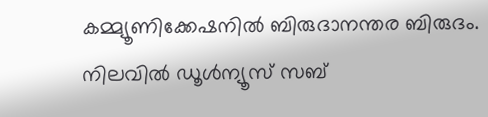കമ്മ്യൂണിക്കേഷനില്‍ ബിരുദാനന്തര ബിരുദം. നിലവില്‍ ഡൂള്‍ന്യൂസ് സബ്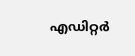എഡിറ്റര്‍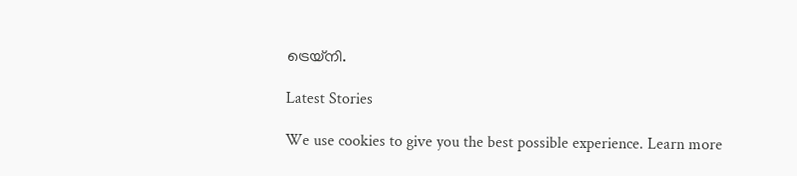ട്രെയ്‌നി.

Latest Stories

We use cookies to give you the best possible experience. Learn more